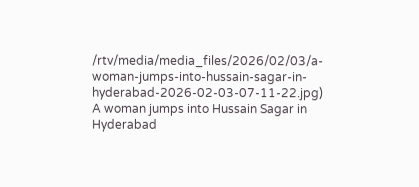/rtv/media/media_files/2026/02/03/a-woman-jumps-into-hussain-sagar-in-hyderabad-2026-02-03-07-11-22.jpg)
A woman jumps into Hussain Sagar in Hyderabad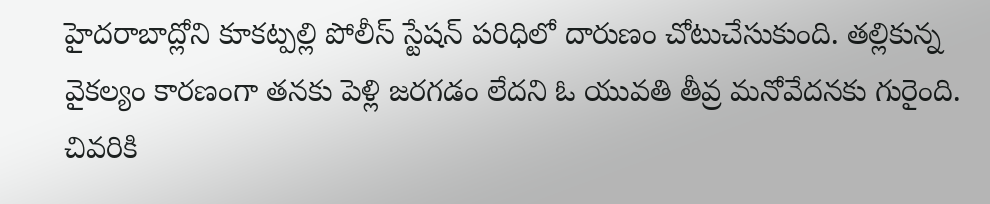హైదరాబాద్లోని కూకట్పల్లి పోలీస్ స్టేషన్ పరిధిలో దారుణం చోటుచేసుకుంది. తల్లికున్న వైకల్యం కారణంగా తనకు పెళ్లి జరగడం లేదని ఓ యువతి తీవ్ర మనోవేదనకు గురైంది. చివరికి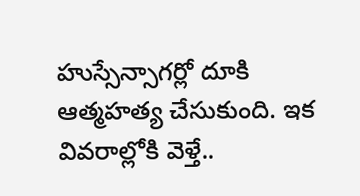హుస్సేన్సాగర్లో దూకి ఆత్మహత్య చేసుకుంది. ఇక వివరాల్లోకి వెళ్తే..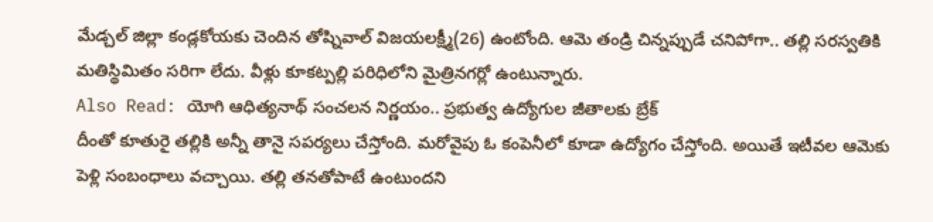మేడ్చల్ జిల్లా కండ్లకోయకు చెందిన తోష్నివాల్ విజయలక్ష్మీ(26) ఉంటోంది. ఆమె తండ్రి చిన్నప్పుడే చనిపోగా.. తల్లి సరస్వతికి మతిస్థిమితం సరిగా లేదు. వీళ్లు కూకట్పల్లి పరిధిలోని మైత్రినగర్లో ఉంటున్నారు.
Also Read: యోగి ఆధిత్యనాథ్ సంచలన నిర్ణయం.. ప్రభుత్వ ఉద్యోగుల జీతాలకు బ్రేక్
దీంతో కూతురై తల్లికి అన్నీ తానై సపర్యలు చేస్తోంది. మరోవైపు ఓ కంపెనీలో కూడా ఉద్యోగం చేస్తోంది. అయితే ఇటీవల ఆమెకు పెళ్లి సంబంధాలు వచ్చాయి. తల్లి తనతోపాటే ఉంటుందని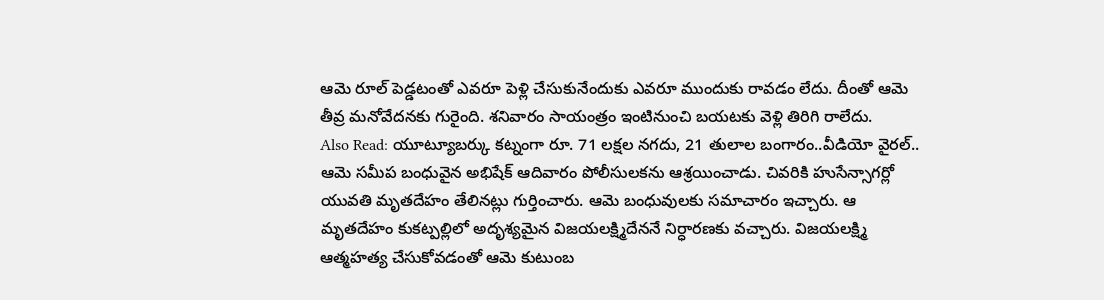ఆమె రూల్ పెడ్డటంతో ఎవరూ పెళ్లి చేసుకునేందుకు ఎవరూ ముందుకు రావడం లేదు. దీంతో ఆమె తీవ్ర మనోవేదనకు గురైంది. శనివారం సాయంత్రం ఇంటినుంచి బయటకు వెళ్లి తిరిగి రాలేదు.
Also Read: యూట్యూబర్కు కట్నంగా రూ. 71 లక్షల నగదు, 21 తులాల బంగారం..వీడియో వైరల్..
ఆమె సమీప బంధువైన అభిషేక్ ఆదివారం పోలీసులకను ఆశ్రయించాడు. చివరికి హుసేన్సాగర్లో యువతి మృతదేహం తేలినట్లు గుర్తించారు. ఆమె బంధువులకు సమాచారం ఇచ్చారు. ఆ మృతదేహం కుకట్పల్లిలో అదృశ్యమైన విజయలక్ష్మిదేననే నిర్ధారణకు వచ్చారు. విజయలక్ష్మి ఆత్మహత్య చేసుకోవడంతో ఆమె కుటుంబ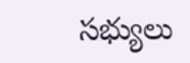సభ్యులు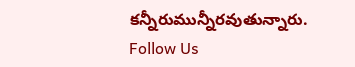కన్నీరుమున్నీరవుతున్నారు.
Follow Us